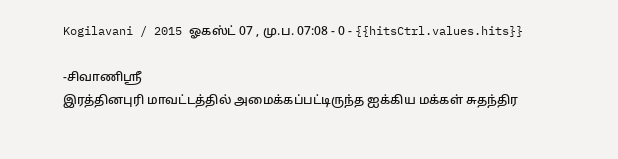Kogilavani / 2015 ஓகஸ்ட் 07 , மு.ப. 07:08 - 0 - {{hitsCtrl.values.hits}}

-சிவாணிஸ்ரீ
இரத்தினபுரி மாவட்டத்தில் அமைக்கப்பட்டிருந்த ஐக்கிய மக்கள் சுதந்திர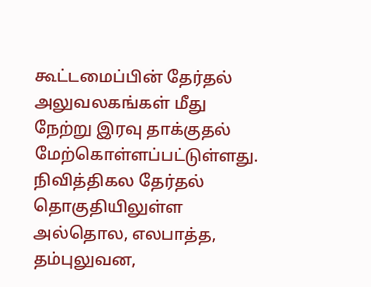கூட்டமைப்பின் தேர்தல் அலுவலகங்கள் மீது நேற்று இரவு தாக்குதல் மேற்கொள்ளப்பட்டுள்ளது.
நிவித்திகல தேர்தல் தொகுதியிலுள்ள அல்தொல, எலபாத்த, தம்புலுவன,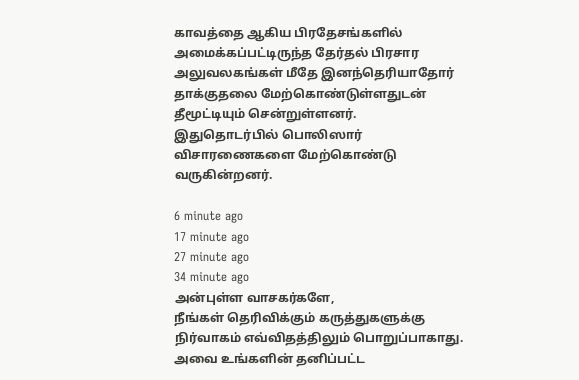காவத்தை ஆகிய பிரதேசங்களில் அமைக்கப்பட்டிருந்த தேர்தல் பிரசார அலுவலகங்கள் மீதே இனந்தெரியாதோர் தாக்குதலை மேற்கொண்டுள்ளதுடன் தீமூட்டியும் சென்றுள்ளனர்.
இதுதொடர்பில் பொலிஸார் விசாரணைகளை மேற்கொண்டு வருகின்றனர்.

6 minute ago
17 minute ago
27 minute ago
34 minute ago
அன்புள்ள வாசகர்களே,
நீங்கள் தெரிவிக்கும் கருத்துகளுக்கு நிர்வாகம் எவ்விதத்திலும் பொறுப்பாகாது. அவை உங்களின் தனிப்பட்ட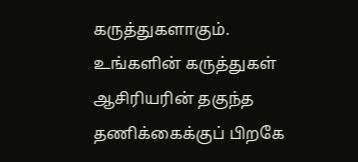கருத்துகளாகும். உங்களின் கருத்துகள் ஆசிரியரின் தகுந்த தணிக்கைக்குப் பிறகே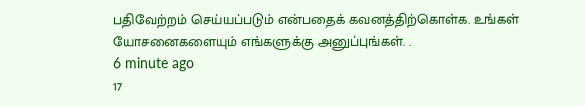பதிவேற்றம் செய்யப்படும் என்பதைக் கவனத்திற்கொள்க. உங்கள் யோசனைகளையும் எங்களுக்கு அனுப்புங்கள். .
6 minute ago
17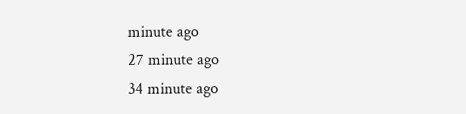minute ago
27 minute ago
34 minute ago